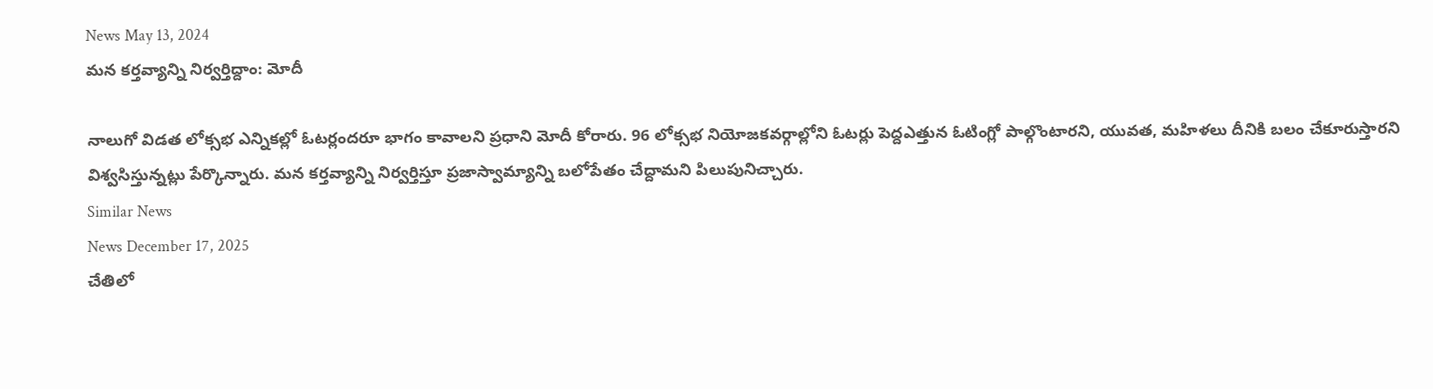News May 13, 2024
మన కర్తవ్యాన్ని నిర్వర్తిద్దాం: మోదీ

నాలుగో విడత లోక్సభ ఎన్నికల్లో ఓటర్లందరూ భాగం కావాలని ప్రధాని మోదీ కోరారు. 96 లోక్సభ నియోజకవర్గాల్లోని ఓటర్లు పెద్దఎత్తున ఓటింగ్లో పాల్గొంటారని, యువత, మహిళలు దీనికి బలం చేకూరుస్తారని విశ్వసిస్తున్నట్లు పేర్కొన్నారు. మన కర్తవ్యాన్ని నిర్వర్తిస్తూ ప్రజాస్వామ్యాన్ని బలోపేతం చేద్దామని పిలుపునిచ్చారు.
Similar News
News December 17, 2025
చేతిలో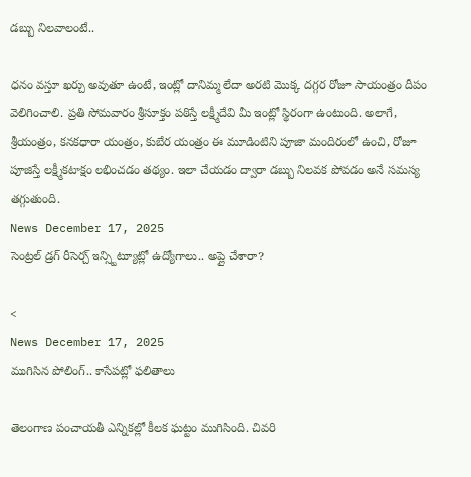డబ్బు నిలవాలంటే..

ధనం వస్తూ ఖర్చు అవుతూ ఉంటే, ఇంట్లో దానిమ్మ లేదా అరటి మొక్క దగ్గర రోజూ సాయంత్రం దీపం వెలిగించాలి. ప్రతి సోమవారం శ్రీసూక్తం పఠిస్తే లక్ష్మీదేవి మీ ఇంట్లో స్థిరంగా ఉంటుంది. అలాగే, శ్రీయంత్రం, కనకధారా యంత్రం, కుబేర యంత్రం ఈ మూడింటిని పూజా మందిరంలో ఉంచి, రోజూ పూజిస్తే లక్ష్మీకటాక్షం లభించడం తథ్యం. ఇలా చేయడం ద్వారా డబ్బు నిలవక పోవడం అనే సమస్య తగ్గుతుంది.
News December 17, 2025
సెంట్రల్ డ్రగ్ రీసెర్చ్ ఇన్స్టిట్యూట్లో ఉద్యోగాలు.. అప్లై చేశారా?

<
News December 17, 2025
ముగిసిన పోలింగ్.. కాసేపట్లో ఫలితాలు

తెలంగాణ పంచాయతీ ఎన్నికల్లో కీలక ఘట్టం ముగిసింది. చివరి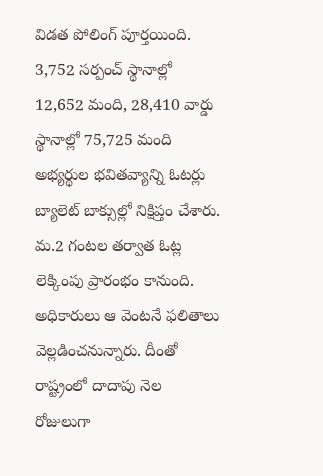విడత పోలింగ్ పూర్తయింది. 3,752 సర్పంచ్ స్థానాల్లో 12,652 మంది, 28,410 వార్డు స్థానాల్లో 75,725 మంది అభ్యర్థుల భవితవ్యాన్ని ఓటర్లు బ్యాలెట్ బాక్సుల్లో నిక్షిప్తం చేశారు. మ.2 గంటల తర్వాత ఓట్ల లెక్కింపు ప్రారంభం కానుంది. అధికారులు ఆ వెంటనే ఫలితాలు వెల్లడించనున్నారు. దీంతో రాష్ట్రంలో దాదాపు నెల రోజులుగా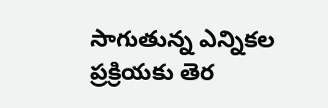సాగుతున్న ఎన్నికల ప్రక్రియకు తెర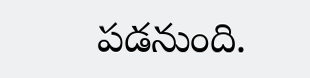పడనుంది.